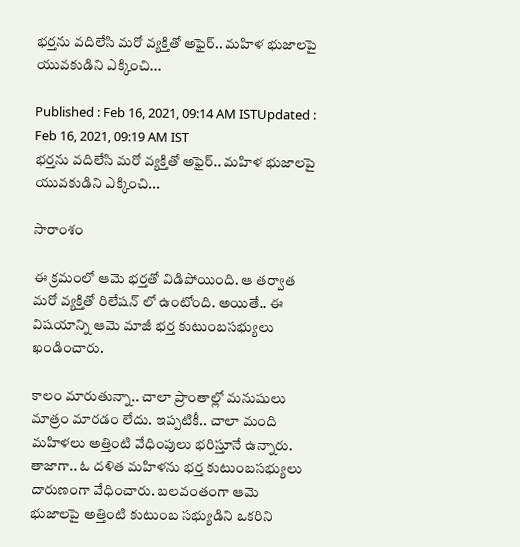భర్తను వదిలేసి మరో వ్యక్తితో అఫైర్.. మహిళ భుజాలపై యువకుడిని ఎక్కించి...

Published : Feb 16, 2021, 09:14 AM ISTUpdated : Feb 16, 2021, 09:19 AM IST
భర్తను వదిలేసి మరో వ్యక్తితో అఫైర్.. మహిళ భుజాలపై  యువకుడిని ఎక్కించి...

సారాంశం

ఈ క్రమంలో ఆమె భర్తతో విడిపోయింది. ఆ తర్వాత మరో వ్యక్తితో రిలేషన్ లో ఉంటోంది. అయితే.. ఈ విషయాన్ని ఆమె మాజీ భర్త కుటుంబసభ్యులు ఖండించారు.

కాలం మారుతున్నా.. చాలా ప్రాంతాల్లో మనుషులు మాత్రం మారడం లేదు. ఇప్పటికీ.. చాలా మంది మహిళలు అత్తింటి వేధింపులు భరిస్తూనే ఉన్నారు. తాజాగా.. ఓ దళిత మహిళను భర్త కుటుంబసభ్యులు దారుణంగా వేధించారు. బలవంతంగా ఆమె భుజాలపై అత్తింటి కుటుంబ సభ్యుడిని ఒకరిని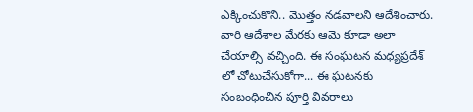ఎక్కించుకొని.. మొత్తం నడవాలని ఆదేశించారు. వారి ఆదేశాల మేరకు ఆమె కూడా అలా చేయాల్సి వచ్చింది. ఈ సంఘటన మధ్యప్రదేశ్ లో చోటుచేసుకోగా... ఈ ఘటనకు సంబంధించిన పూర్తి వివరాలు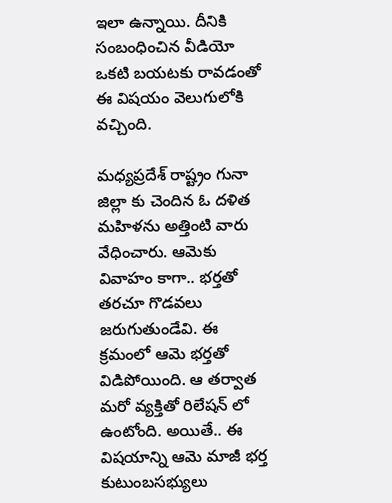ఇలా ఉన్నాయి. దీనికి సంబంధించిన వీడియో ఒకటి బయటకు రావడంతో ఈ విషయం వెలుగులోకి వచ్చింది.

మధ్యప్రదేశ్ రాష్ట్రం గునా జిల్లా కు చెందిన ఓ దళిత మహిళను అత్తింటి వారు వేధించారు. ఆమెకు వివాహం కాగా.. భర్తతో తరచూ గొడవలు జరుగుతుండేవి. ఈ క్రమంలో ఆమె భర్తతో విడిపోయింది. ఆ తర్వాత మరో వ్యక్తితో రిలేషన్ లో ఉంటోంది. అయితే.. ఈ విషయాన్ని ఆమె మాజీ భర్త కుటుంబసభ్యులు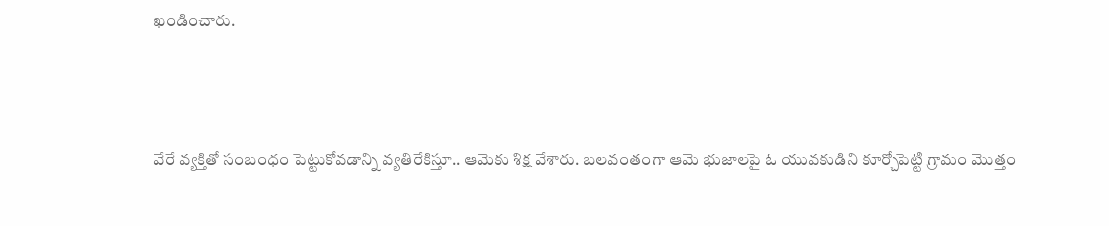ఖండించారు.



వేరే వ్యక్తితో సంబంధం పెట్టుకోవడాన్ని వ్యతిరేకిస్తూ.. ఆమెకు శిక్ష వేశారు. బలవంతంగా ఆమె భుజాలపై ఓ యువకుడిని కూర్చోపెట్టి గ్రామం మొత్తం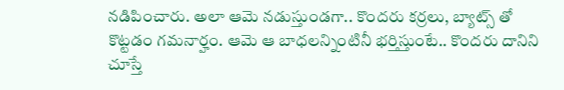నడిపించారు. అలా ఆమె నడుస్తుండగా.. కొందరు కర్రలు, బ్యాట్స్ తో కొట్టడం గమనార్హం. ఆమె ఆ బాధలన్నింటినీ భర్తిస్తుంటే.. కొందరు దానిని చూస్తే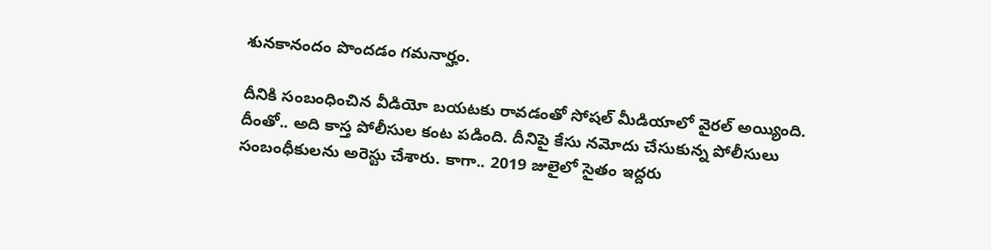శునకానందం పొందడం గమనార్హం.

దీనికి సంబంధించిన వీడియో బయటకు రావడంతో సోషల్ మీడియాలో వైరల్ అయ్యింది. దీంతో.. అది కాస్త పోలీసుల కంట పడింది. దీనిపై కేసు నమోదు చేసుకున్న పోలీసులు సంబంధీకులను అరెస్టు చేశారు. కాగా.. 2019 జులైలో సైతం ఇద్దరు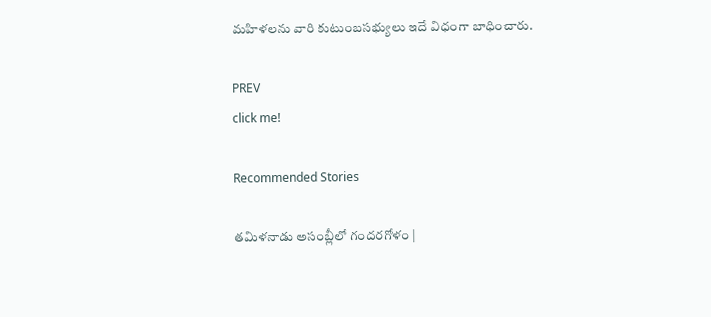మహిళలను వారి కుటుంబసభ్యులు ఇదే విధంగా బాధించారు.

PREV
click me!

Recommended Stories

తమిళనాడు అసంబ్లీలో గందరగోళం |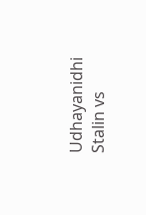Udhayanidhi Stalin vs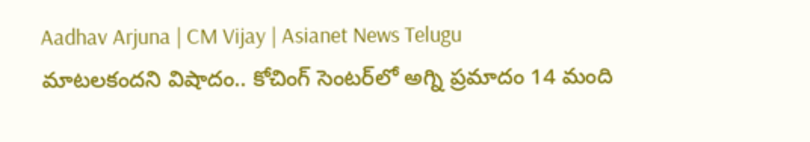Aadhav Arjuna | CM Vijay | Asianet News Telugu
మాటలకందని విషాదం.. కోచింగ్ సెంటర్‌లో అగ్ని ప్ర‌మాదం 14 మంది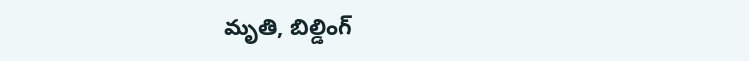మృతి, బిల్డింగ్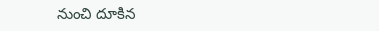నుంచి దూకిన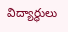విద్యార్థులు